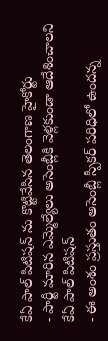కేఏ పాల్ పిటిషన్ ను కొట్టివేసిన తెలంగాణ హైకోర్టు
- పార్టీ మారిన ఎమ్మెల్యేలు అసెంబ్లీకి వెళ్లకుండా ఆదేశించాలని కేఏ పాల్ పిటిషన్
- ఈ అంశం ప్రస్తుతం అసెంబ్లీ స్పీకర్ పరిధిలో ఉందన్న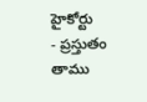హైకోర్టు
- ప్రస్తుతం తాము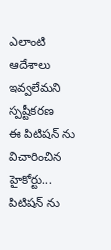ఎలాంటి ఆదేశాలు ఇవ్వలేమని స్పష్టీకరణ
ఈ పిటిషన్ ను విచారించిన హైకోర్టు... పిటిషన్ ను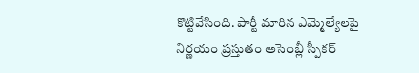కొట్టివేసింది. పార్టీ మారిన ఎమ్మెల్యేలపై నిర్ణయం ప్రస్తుతం అసెంబ్లీ స్పీకర్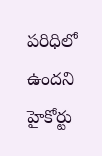పరిధిలో ఉందని హైకోర్టు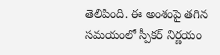తెలిపింది. ఈ అంశంపై తగిన సమయంలో స్పీకర్ నిర్ణయం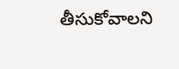తీసుకోవాలని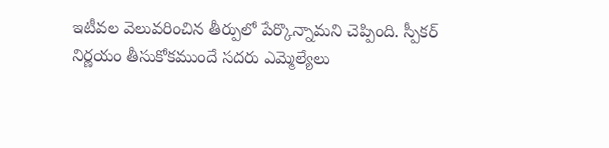ఇటీవల వెలువరించిన తీర్పులో పేర్కొన్నామని చెప్పింది. స్పీకర్ నిర్ణయం తీసుకోకముందే సదరు ఎమ్మెల్యేలు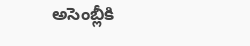అసెంబ్లీకి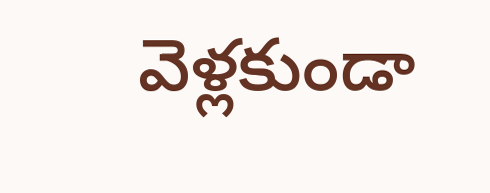వెళ్లకుండా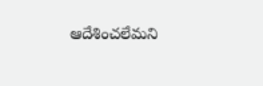ఆదేశించలేమని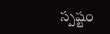స్పష్టం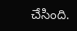చేసింది.